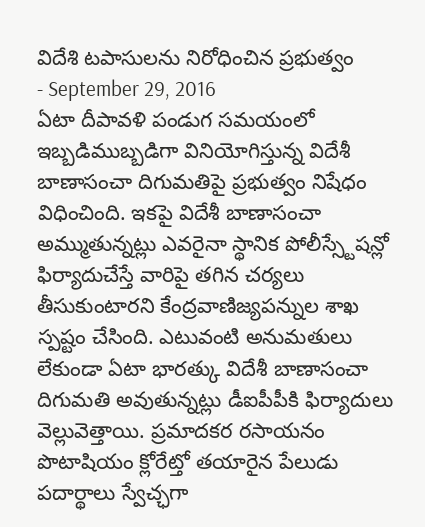విదేశి టపాసులను నిరోధించిన ప్రభుత్వం
- September 29, 2016
ఏటా దీపావళి పండుగ సమయంలో ఇబ్బడిముబ్బడిగా వినియోగిస్తున్న విదేశీ బాణాసంచా దిగుమతిపై ప్రభుత్వం నిషేధం విధించింది. ఇకపై విదేశీ బాణాసంచా అమ్ముతున్నట్లు ఎవరైనా స్థానిక పోలీస్స్టేషన్లో ఫిర్యాదుచేస్తే వారిపై తగిన చర్యలు తీసుకుంటారని కేంద్రవాణిజ్యపన్నుల శాఖ స్పష్టం చేసింది. ఎటువంటి అనుమతులు లేకుండా ఏటా భారత్కు విదేశీ బాణాసంచా దిగుమతి అవుతున్నట్లు డీఐపీపీకి ఫిర్యాదులు వెల్లువెత్తాయి. ప్రమాదకర రసాయనం పొటాషియం క్లోరేట్తో తయారైన పేలుడు పదార్థాలు స్వేచ్ఛగా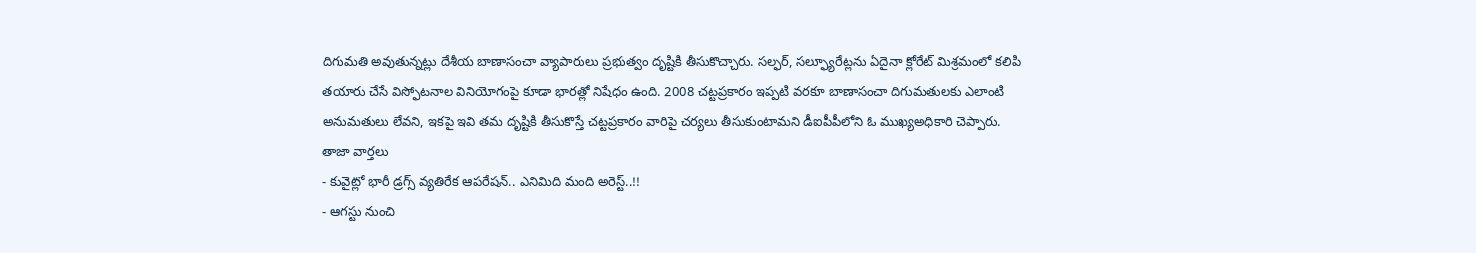దిగుమతి అవుతున్నట్లు దేశీయ బాణాసంచా వ్యాపారులు ప్రభుత్వం దృష్టికి తీసుకొచ్చారు. సల్ఫర్, సల్ఫ్యూరేట్లను ఏదైనా క్లోరేట్ మిశ్రమంలో కలిపి తయారు చేసే విస్ఫోటనాల వినియోగంపై కూడా భారత్లో నిషేధం ఉంది. 2008 చట్టప్రకారం ఇప్పటి వరకూ బాణాసంచా దిగుమతులకు ఎలాంటి అనుమతులు లేవని, ఇకపై ఇవి తమ దృష్టికి తీసుకొస్తే చట్టప్రకారం వారిపై చర్యలు తీసుకుంటామని డీఐపీపీలోని ఓ ముఖ్యఅధికారి చెప్పారు.
తాజా వార్తలు
- కువైట్లో భారీ డ్రగ్స్ వ్యతిరేక ఆపరేషన్.. ఎనిమిది మంది అరెస్ట్..!!
- ఆగస్టు నుంచి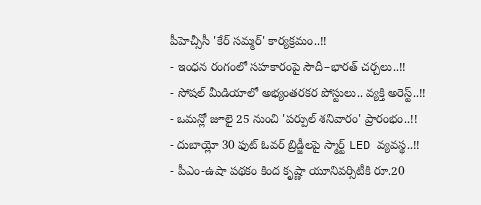పీహెచ్సీసీ 'కేర్ సమ్మర్' కార్యక్రమం..!!
- ఇంధన రంగంలో సహకారంపై సౌదీ–భారత్ చర్చలు..!!
- సోషల్ మీడియాలో అభ్యంతరకర పోస్టులు.. వ్యక్తి అరెస్ట్..!!
- ఒమన్లో జూలై 25 నుంచి 'పర్పుల్ శనివారం' ప్రారంభం..!!
- దుబాయ్లో 30 ఫుట్ ఓవర్ బ్రిడ్జీలపై స్మార్ట్ LED వ్యవస్థ..!!
- పీఎం-ఉషా పథకం కింద కృష్ణా యూనివర్సిటీకి రూ.20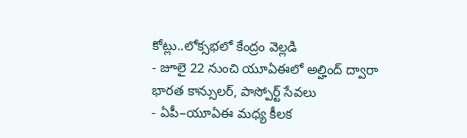కోట్లు..లోక్సభలో కేంద్రం వెల్లడి
- జూలై 22 నుంచి యూఏఈలో అల్హింద్ ద్వారా భారత కాన్సులర్, పాస్పోర్ట్ సేవలు
- ఏపీ–యూఏఈ మధ్య కీలక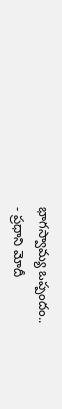భాగస్వామ్య ఒప్పందం..
- ప్రధాని మోదీ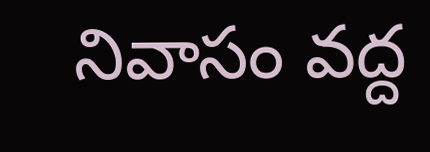నివాసం వద్ద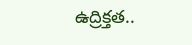ఉద్రిక్తత..